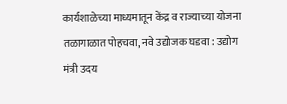कार्यशाळेच्या माध्यमातून केंद्र व राज्याच्या योजना तळागाळात पोहचवा, नवे उद्योजक घडवा : उद्योग मंत्री उदय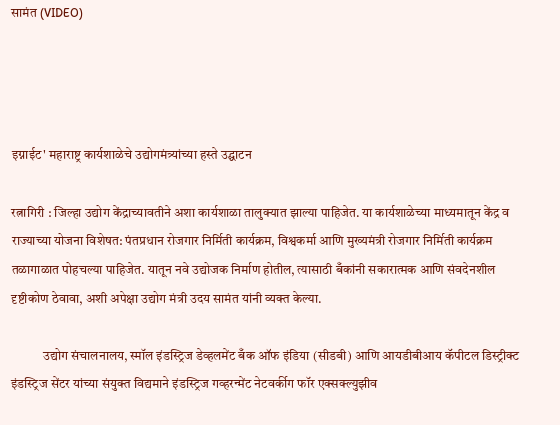सामंत (VIDEO)




इग्नाईट' महाराष्ट्र कार्यशाळेचे उद्योगमंत्र्यांच्या हस्ते उद्घाटन

रत्नागिरी : जिल्हा उद्योग केंद्राच्यावतीने अशा कार्यशाळा तालुक्यात झाल्या पाहिजेत. या कार्यशाळेच्या माध्यमातून केंद्र व राज्याच्या योजना विशेषत: पंतप्रधान रोजगार निर्मिती कार्यक्रम, विश्वकर्मा आणि मुख्यमंत्री रोजगार निर्मिती कार्यक्रम तळागाळात पोहचल्या पाहिजेत. यातून नवे उद्योजक निर्माण होतील, त्यासाठी बँकांनी सकारात्मक आणि संवदेनशील दृष्टीकोण ठेवावा, अशी अपेक्षा उद्योग मंत्री उदय सामंत यांनी व्यक्त केल्या.

            उद्योग संचालनालय, स्मॉल इंडस्ट्रिज डेव्हलमेंट बँक ऑफ इंडिया (सीडबी) आणि आयडीबीआय कॅपीटल डिस्ट्रीक्ट इंडस्ट्रिज सेंटर यांच्या संयुक्त विद्यमाने इंडस्ट्रिज गव्हरन्मेंट नेटवर्कीग फॉर एक्सक्ल्युझीव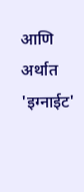आणि अर्थात 'इग्नाईट'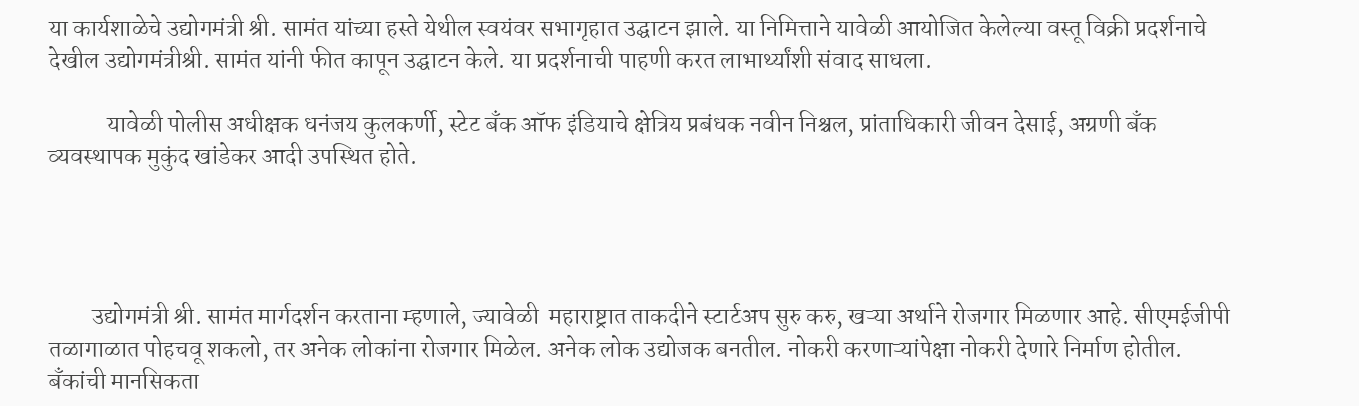या कार्यशाळेचे उद्योगमंत्री श्री. सामंत यांच्या हस्ते येथील स्वयंवर सभागृहात उद्घाटन झाले. या निमित्ताने यावेळी आयोजित केलेल्या वस्तू विक्री प्रदर्शनाचे देखील उद्योगमंत्रीश्री. सामंत यांनी फीत कापून उद्घाटन केले. या प्रदर्शनाची पाहणी करत लाभार्थ्यांशी संवाद साधला.

            यावेळी पोलीस अधीक्षक धनंजय कुलकर्णी, स्टेट बँक ऑफ इंडियाचे क्षेत्रिय प्रबंधक नवीन निश्चल, प्रांताधिकारी जीवन देसाई, अग्रणी बँक व्यवस्थापक मुकुंद खांडेकर आदी उपस्थित होते.




         उद्योगमंत्री श्री. सामंत मार्गदर्शन करताना म्हणाले, ज्यावेळी  महाराष्ट्रात ताकदीने स्टार्टअप सुरु करु, खऱ्या अर्थाने रोजगार मिळणार आहे. सीएमईजीपी तळागाळात पोहचवू शकलो, तर अनेक लोकांना रोजगार मिळेल. अनेक लोक उद्योजक बनतील. नोकरी करणाऱ्यांपेक्षा नोकरी देणारे निर्माण होतील. बँकांची मानसिकता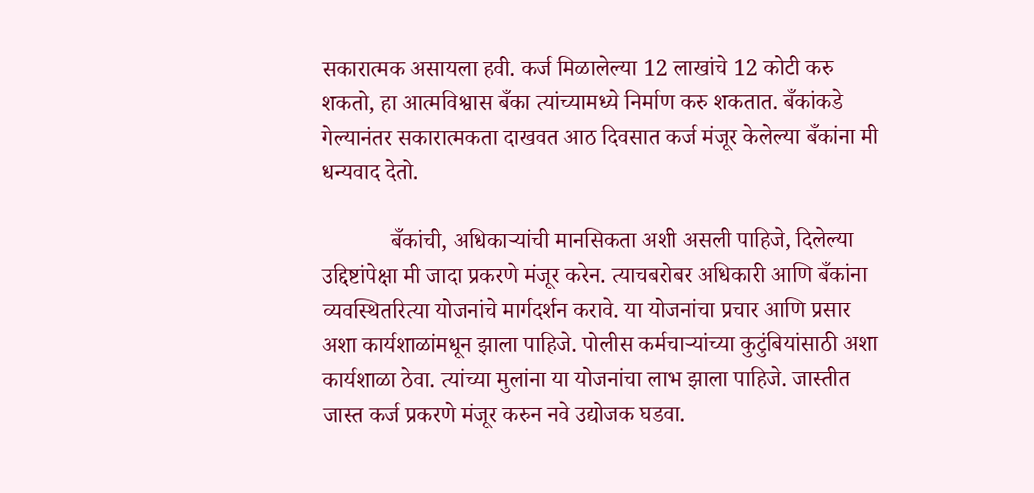सकारात्मक असायला हवी. कर्ज मिळालेल्या 12 लाखांचे 12 कोटी करु शकतो, हा आत्मविश्वास बँका त्यांच्यामध्ये निर्माण करु शकतात. बँकांकडे गेल्यानंतर सकारात्मकता दाखवत आठ दिवसात कर्ज मंजूर केलेल्या बँकांना मी धन्यवाद देतो.

            बँकांची, अधिकाऱ्यांची मानसिकता अशी असली पाहिजे, दिलेल्या उद्दिष्टांपेक्षा मी जादा प्रकरणे मंजूर करेन. त्याचबरोबर अधिकारी आणि बँकांना व्यवस्थितरित्या योजनांचे मार्गदर्शन करावे. या योजनांचा प्रचार आणि प्रसार अशा कार्यशाळांमधून झाला पाहिजे. पोलीस कर्मचाऱ्यांच्या कुटुंबियांसाठी अशा कार्यशाळा ठेवा. त्यांच्या मुलांना या योजनांचा लाभ झाला पाहिजे. जास्तीत जास्त कर्ज प्रकरणे मंजूर करुन नवे उद्योजक घडवा.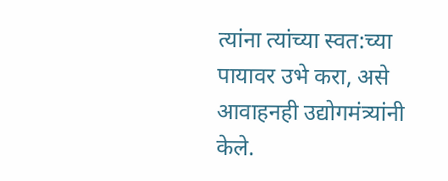त्यांना त्यांच्या स्वत:च्या पायावर उभे करा, असे आवाहनही उद्योगमंत्र्यांनी केले.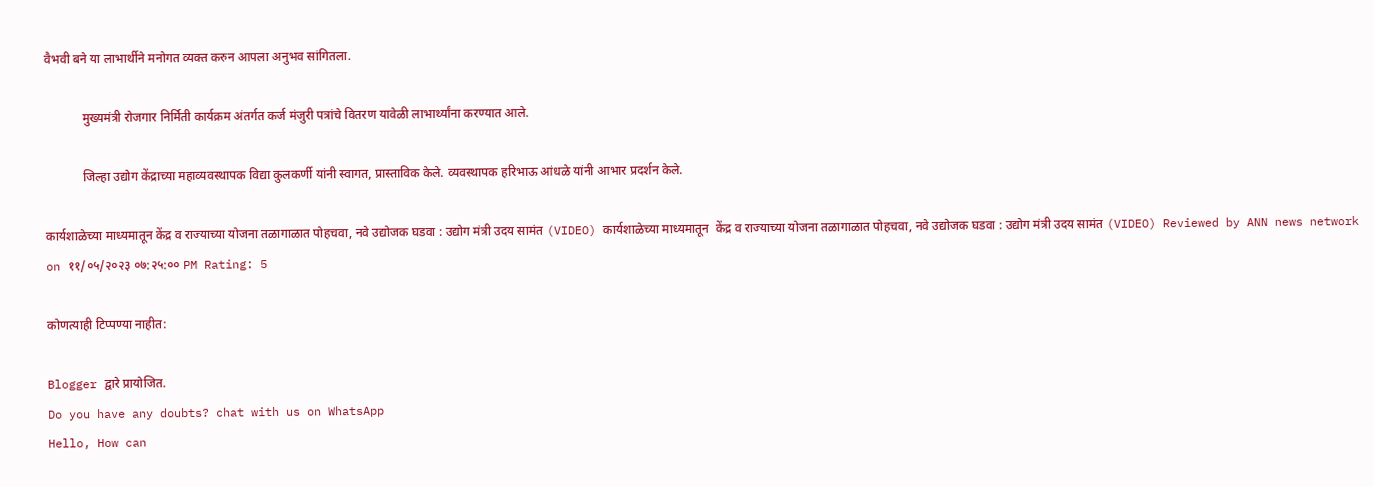वैभवी बने या लाभार्थीने मनोगत व्यक्त करुन आपला अनुभव सांगितला.

            मुख्यमंत्री रोजगार निर्मिती कार्यक्रम अंतर्गत कर्ज मंजुरी पत्रांचे वितरण यावेळी लाभार्थ्यांना करण्यात आले.

            जिल्हा उद्योग केंद्राच्या महाव्यवस्थापक विद्या कुलकर्णी यांनी स्वागत, प्रास्ताविक केले. व्यवस्थापक हरिभाऊ आंधळे यांनी आभार प्रदर्शन केले.

कार्यशाळेच्या माध्यमातून केंद्र व राज्याच्या योजना तळागाळात पोहचवा, नवे उद्योजक घडवा : उद्योग मंत्री उदय सामंत (VIDEO) कार्यशाळेच्या माध्यमातून  केंद्र व राज्याच्या योजना तळागाळात पोहचवा, नवे उद्योजक घडवा : उद्योग मंत्री उदय सामंत (VIDEO) Reviewed by ANN news network on ११/०५/२०२३ ०७:२५:०० PM Rating: 5

कोणत्याही टिप्पण्‍या नाहीत:

Blogger द्वारे प्रायोजित.
Do you have any doubts? chat with us on WhatsApp
Hello, How can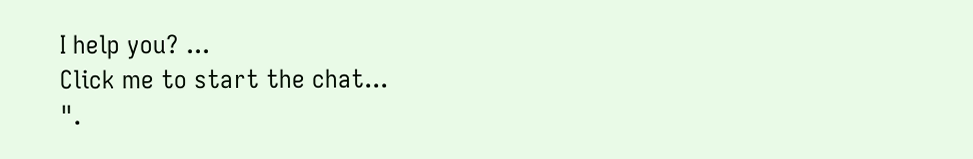I help you? ...
Click me to start the chat...
".